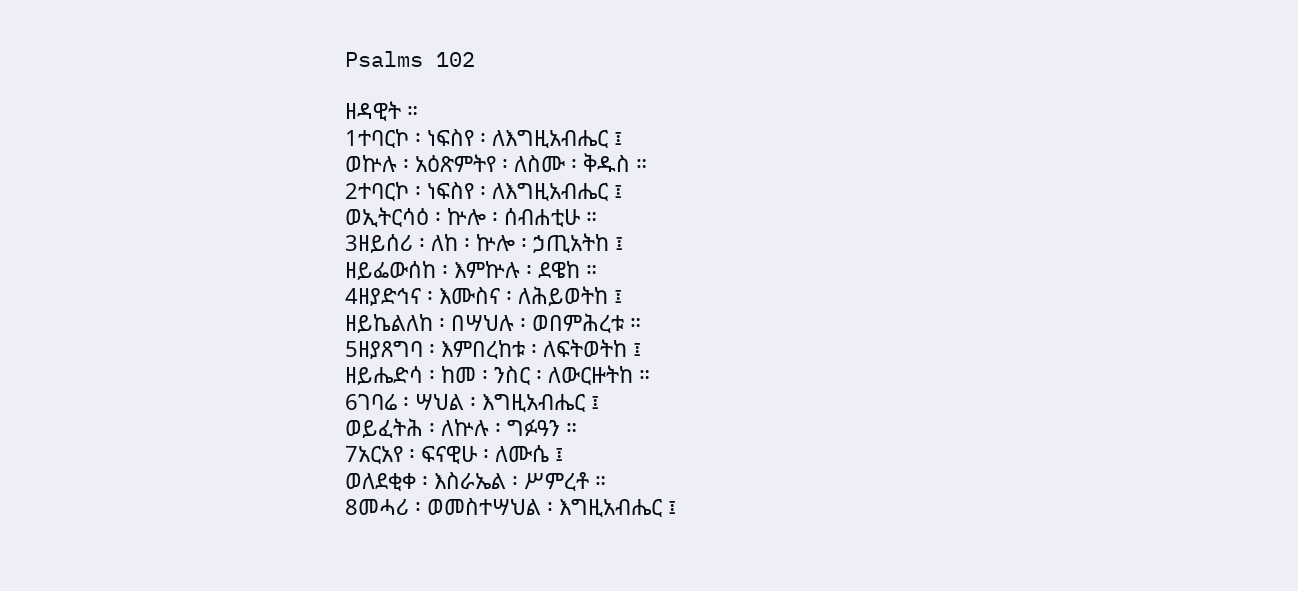Psalms 102

ዘዳዊት ።
1ተባርኮ ፡ ነፍስየ ፡ ለእግዚአብሔር ፤
ወኵሉ ፡ አዕጽምትየ ፡ ለስሙ ፡ ቅዱስ ።
2ተባርኮ ፡ ነፍስየ ፡ ለእግዚአብሔር ፤
ወኢትርሳዕ ፡ ኵሎ ፡ ሰብሐቲሁ ።
3ዘይሰሪ ፡ ለከ ፡ ኵሎ ፡ ኃጢአትከ ፤
ዘይፌውሰከ ፡ እምኵሉ ፡ ደዌከ ።
4ዘያድኅና ፡ እሙስና ፡ ለሕይወትከ ፤
ዘይኬልለከ ፡ በሣህሉ ፡ ወበምሕረቱ ።
5ዘያጸግባ ፡ እምበረከቱ ፡ ለፍትወትከ ፤
ዘይሔድሳ ፡ ከመ ፡ ንስር ፡ ለውርዙትከ ።
6ገባሬ ፡ ሣህል ፡ እግዚአብሔር ፤
ወይፈትሕ ፡ ለኵሉ ፡ ግፉዓን ።
7አርአየ ፡ ፍናዊሁ ፡ ለሙሴ ፤
ወለደቂቀ ፡ እስራኤል ፡ ሥምረቶ ።
8መሓሪ ፡ ወመስተሣህል ፡ እግዚአብሔር ፤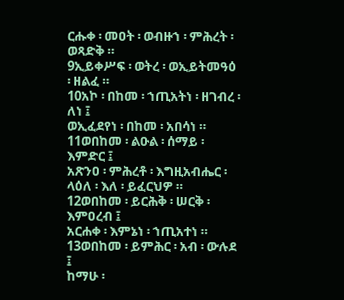ርሑቀ ፡ መዐት ፡ ወብዙኀ ፡ ምሕረት ፡ ወጻድቅ ።
9ኢይቀሥፍ ፡ ወትረ ፡ ወኢይትመዓዕ ፡ ዘልፈ ።
10አኮ ፡ በከመ ፡ ኀጢአትነ ፡ ዘገብረ ፡ ለነ ፤
ወኢፈደየነ ፡ በከመ ፡ አበሳነ ።
11ወበከመ ፡ ልዑል ፡ ሰማይ ፡ እምድር ፤
አጽንዐ ፡ ምሕረቶ ፡ እግዚአብሔር ፡ ላዕለ ፡ እለ ፡ ይፈርህዎ ።
12ወበከመ ፡ ይርሕቅ ፡ ሠርቅ ፡ እምዐረብ ፤
አርሐቀ ፡ እምኔነ ፡ ኀጢአተነ ።
13ወበከመ ፡ ይምሕር ፡ አብ ፡ ውሉደ ፤
ከማሁ ፡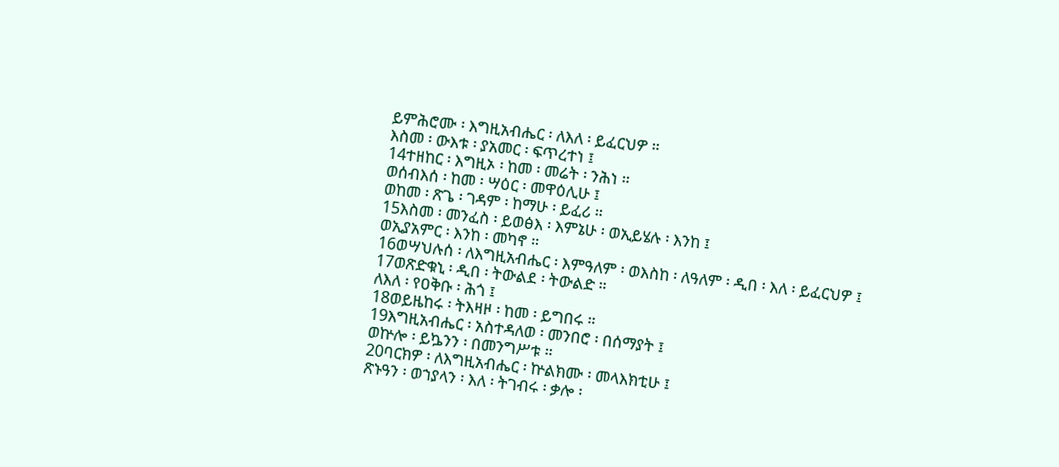ይምሕሮሙ ፡ እግዚአብሔር ፡ ለእለ ፡ ይፈርህዎ ።
እስመ ፡ ውእቱ ፡ ያአመር ፡ ፍጥረተነ ፤
14ተዘከር ፡ እግዚኦ ፡ ከመ ፡ መሬት ፡ ንሕነ ።
ወሰብእሰ ፡ ከመ ፡ ሣዕር ፡ መዋዕሊሁ ፤
ወከመ ፡ ጽጌ ፡ ገዳም ፡ ከማሁ ፡ ይፈሪ ።
15እስመ ፡ መንፈስ ፡ ይወፅእ ፡ እምኔሁ ፡ ወኢይሄሉ ፡ እንከ ፤
ወኢያአምር ፡ እንከ ፡ መካኖ ።
16ወሣህሉሰ ፡ ለእግዚአብሔር ፡ እምዓለም ፡ ወእስከ ፡ ለዓለም ፡ ዲበ ፡ እለ ፡ ይፈርህዎ ፤
17ወጽድቁኒ ፡ ዲበ ፡ ትውልደ ፡ ትውልድ ።
ለእለ ፡ የዐቅቡ ፡ ሕጎ ፤
18ወይዜከሩ ፡ ትእዛዞ ፡ ከመ ፡ ይግበሩ ።
19እግዚአብሔር ፡ አስተዳለወ ፡ መንበሮ ፡ በሰማያት ፤
ወኵሎ ፡ ይኴንን ፡ በመንግሥቱ ።
20ባርክዎ ፡ ለእግዚአብሔር ፡ ኵልክሙ ፡ መላእክቲሁ ፤
ጽኑዓን ፡ ወኀያላን ፡ እለ ፡ ትገብሩ ፡ ቃሎ ፡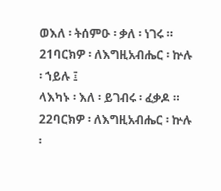ወእለ ፡ ትሰምዑ ፡ ቃለ ፡ ነገሩ ።
21ባርክዎ ፡ ለእግዚአብሔር ፡ ኵሉ ፡ ኀይሉ ፤
ላእካኑ ፡ እለ ፡ ይገብሩ ፡ ፈቃዶ ።
22ባርክዎ ፡ ለእግዚአብሔር ፡ ኵሉ ፡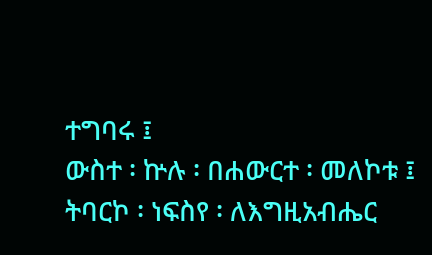ተግባሩ ፤
ውስተ ፡ ኵሉ ፡ በሐውርተ ፡ መለኮቱ ፤
ትባርኮ ፡ ነፍስየ ፡ ለእግዚአብሔር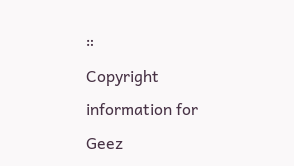።
Copyright information for Geez